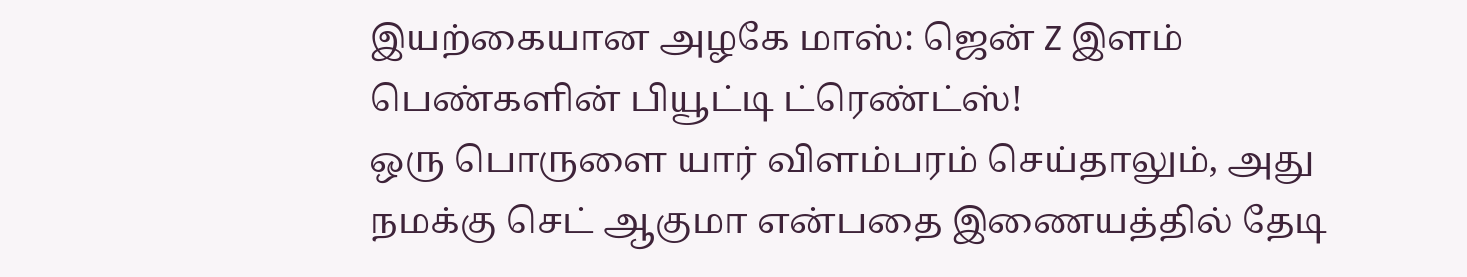இயற்கையான அழகே மாஸ்: ஜென் Z இளம் பெண்களின் பியூட்டி ட்ரெண்ட்ஸ்!
ஒரு பொருளை யார் விளம்பரம் செய்தாலும், அது நமக்கு செட் ஆகுமா என்பதை இணையத்தில் தேடி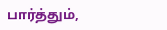பார்த்தும்,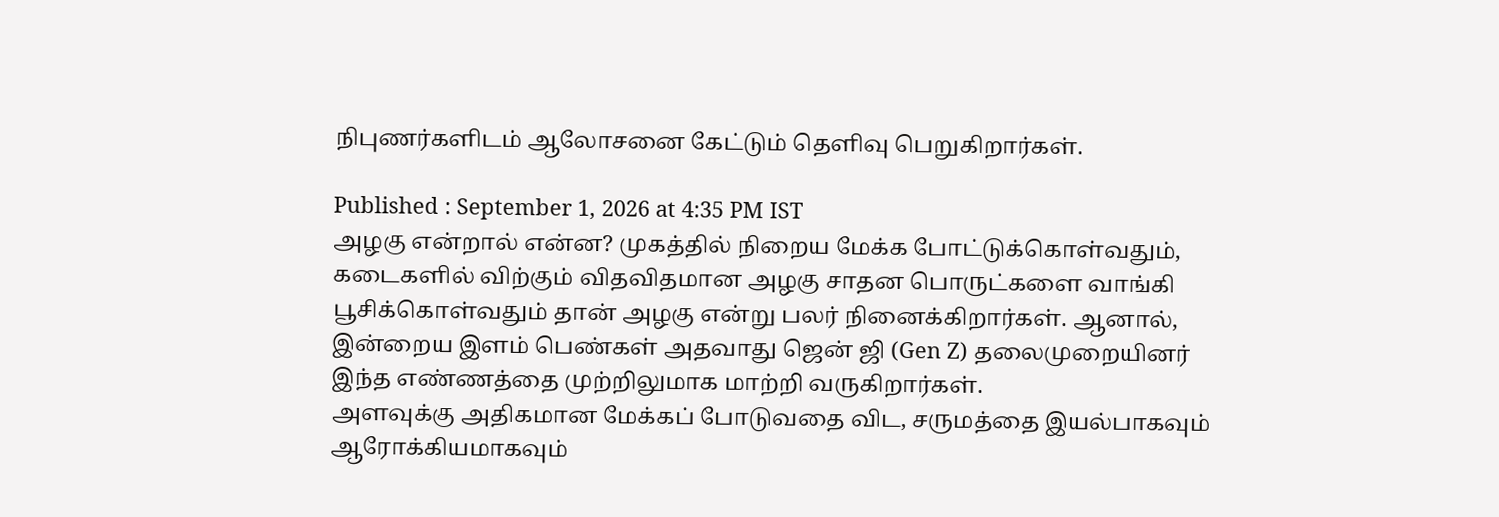நிபுணர்களிடம் ஆலோசனை கேட்டும் தெளிவு பெறுகிறார்கள்.

Published : September 1, 2026 at 4:35 PM IST
அழகு என்றால் என்ன? முகத்தில் நிறைய மேக்க போட்டுக்கொள்வதும், கடைகளில் விற்கும் விதவிதமான அழகு சாதன பொருட்களை வாங்கி பூசிக்கொள்வதும் தான் அழகு என்று பலர் நினைக்கிறார்கள். ஆனால், இன்றைய இளம் பெண்கள் அதவாது ஜென் ஜி (Gen Z) தலைமுறையினர் இந்த எண்ணத்தை முற்றிலுமாக மாற்றி வருகிறார்கள்.
அளவுக்கு அதிகமான மேக்கப் போடுவதை விட, சருமத்தை இயல்பாகவும் ஆரோக்கியமாகவும்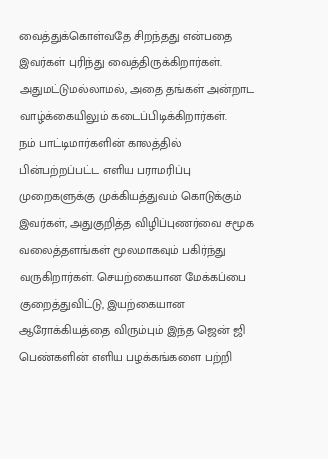வைத்துக்கொள்வதே சிறந்தது என்பதை இவர்கள் புரிந்து வைத்திருக்கிறார்கள். அதுமட்டுமல்லாமல், அதை தங்கள் அன்றாட வாழ்க்கையிலும் கடைப்பிடிக்கிறார்கள்.
நம் பாட்டிமார்களின் காலத்தில் பின்பற்றப்பட்ட எளிய பராமரிப்பு முறைகளுக்கு முக்கியத்துவம் கொடுக்கும் இவர்கள், அதுகுறித்த விழிப்புணர்வை சமூக வலைத்தளங்கள் மூலமாகவும் பகிர்ந்து வருகிறார்கள். செயற்கையான மேக்கப்பை குறைத்துவிட்டு, இயற்கையான ஆரோக்கியத்தை விரும்பும் இந்த ஜென் ஜி பெண்களின் எளிய பழக்கங்களை பற்றி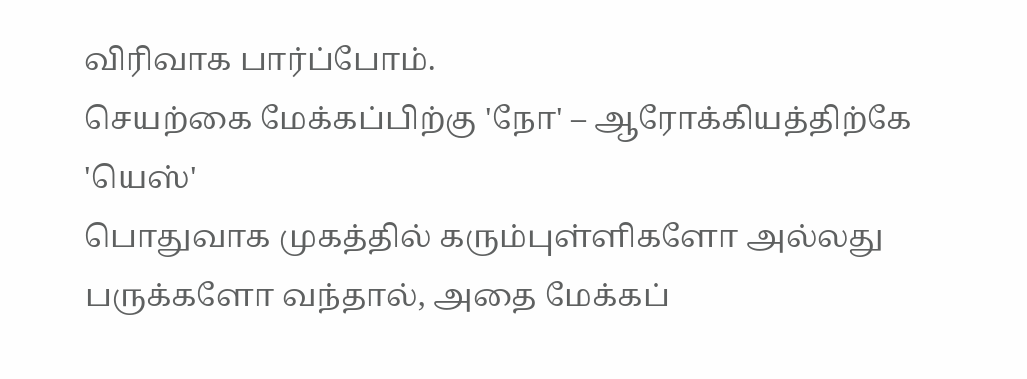விரிவாக பார்ப்போம்.
செயற்கை மேக்கப்பிற்கு 'நோ' – ஆரோக்கியத்திற்கே 'யெஸ்'
பொதுவாக முகத்தில் கரும்புள்ளிகளோ அல்லது பருக்களோ வந்தால், அதை மேக்கப்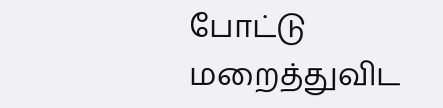போட்டு மறைத்துவிட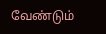வேண்டும்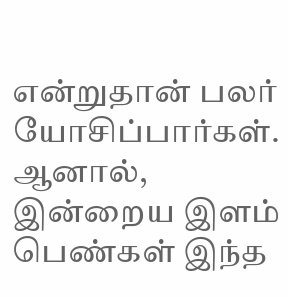என்றுதான் பலர் யோசிப்பார்கள். ஆனால், இன்றைய இளம் பெண்கள் இந்த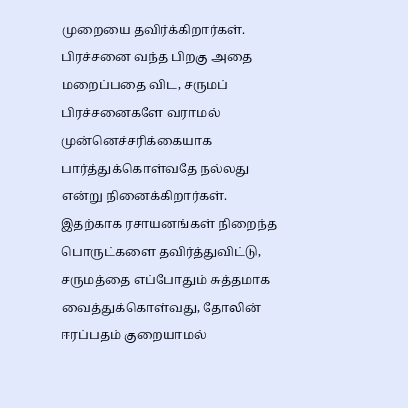முறையை தவிர்க்கிறார்கள். பிரச்சனை வந்த பிறகு அதை மறைப்பதை விட, சருமப் பிரச்சனைகளே வராமல் முன்னெச்சரிக்கையாக பார்த்துக்கொள்வதே நல்லது என்று நினைக்கிறார்கள்.
இதற்காக ரசாயனங்கள் நிறைந்த பொருட்களை தவிர்த்துவிட்டு, சருமத்தை எப்போதும் சுத்தமாக வைத்துக்கொள்வது, தோலின் ஈரப்பதம் குறையாமல்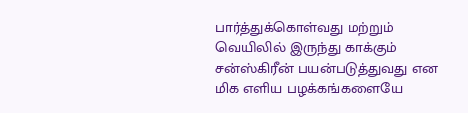பார்த்துக்கொள்வது மற்றும் வெயிலில் இருந்து காக்கும் சன்ஸ்கிரீன் பயன்படுத்துவது என மிக எளிய பழக்கங்களையே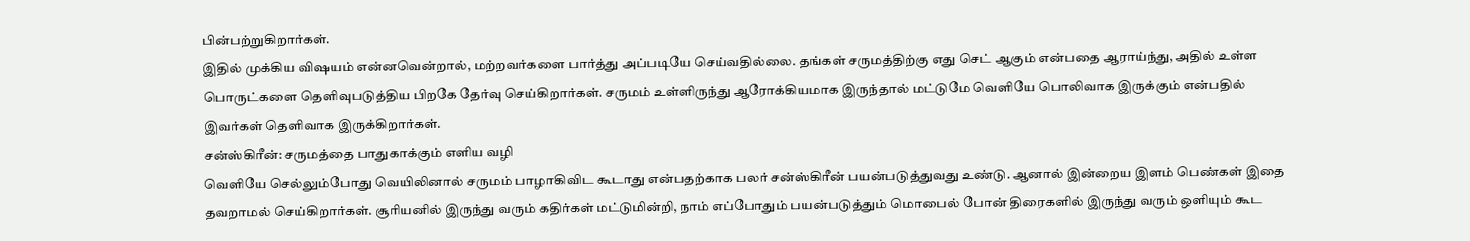பின்பற்றுகிறார்கள்.
இதில் முக்கிய விஷயம் என்னவென்றால், மற்றவர்களை பார்த்து அப்படியே செய்வதில்லை. தங்கள் சருமத்திற்கு எது செட் ஆகும் என்பதை ஆராய்ந்து, அதில் உள்ள பொருட்களை தெளிவுபடுத்திய பிறகே தேர்வு செய்கிறார்கள். சருமம் உள்ளிருந்து ஆரோக்கியமாக இருந்தால் மட்டுமே வெளியே பொலிவாக இருக்கும் என்பதில் இவர்கள் தெளிவாக இருக்கிறார்கள்.
சன்ஸ்கிரீன்: சருமத்தை பாதுகாக்கும் எளிய வழி
வெளியே செல்லும்போது வெயிலினால் சருமம் பாழாகிவிட கூடாது என்பதற்காக பலர் சன்ஸ்கிரீன் பயன்படுத்துவது உண்டு. ஆனால் இன்றைய இளம் பெண்கள் இதை தவறாமல் செய்கிறார்கள். சூரியனில் இருந்து வரும் கதிர்கள் மட்டுமின்றி, நாம் எப்போதும் பயன்படுத்தும் மொபைல் போன் திரைகளில் இருந்து வரும் ஒளியும் கூட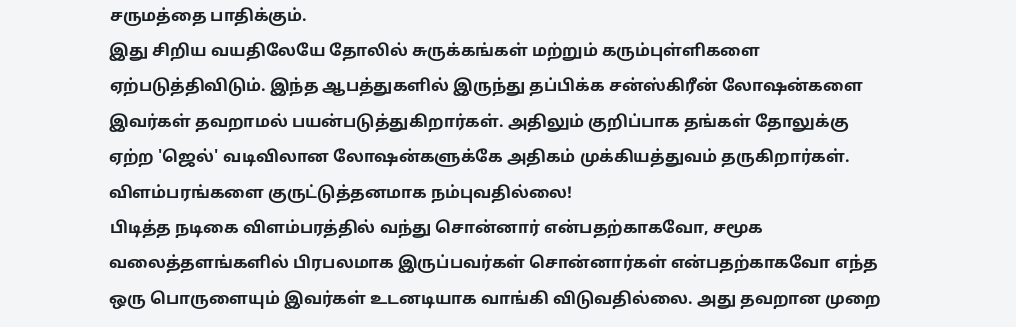சருமத்தை பாதிக்கும்.
இது சிறிய வயதிலேயே தோலில் சுருக்கங்கள் மற்றும் கரும்புள்ளிகளை ஏற்படுத்திவிடும். இந்த ஆபத்துகளில் இருந்து தப்பிக்க சன்ஸ்கிரீன் லோஷன்களை இவர்கள் தவறாமல் பயன்படுத்துகிறார்கள். அதிலும் குறிப்பாக தங்கள் தோலுக்கு ஏற்ற 'ஜெல்' வடிவிலான லோஷன்களுக்கே அதிகம் முக்கியத்துவம் தருகிறார்கள்.
விளம்பரங்களை குருட்டுத்தனமாக நம்புவதில்லை!
பிடித்த நடிகை விளம்பரத்தில் வந்து சொன்னார் என்பதற்காகவோ, சமூக வலைத்தளங்களில் பிரபலமாக இருப்பவர்கள் சொன்னார்கள் என்பதற்காகவோ எந்த ஒரு பொருளையும் இவர்கள் உடனடியாக வாங்கி விடுவதில்லை. அது தவறான முறை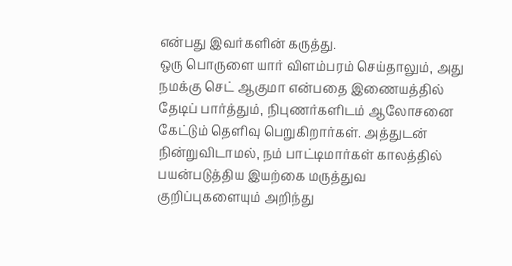என்பது இவர்களின் கருத்து.
ஒரு பொருளை யார் விளம்பரம் செய்தாலும், அது நமக்கு செட் ஆகுமா என்பதை இணையத்தில் தேடிப் பார்த்தும், நிபுணர்களிடம் ஆலோசனை கேட்டும் தெளிவு பெறுகிறார்கள். அத்துடன் நின்றுவிடாமல், நம் பாட்டிமார்கள் காலத்தில் பயன்படுத்திய இயற்கை மருத்துவ குறிப்புகளையும் அறிந்து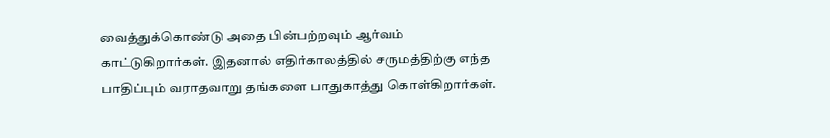வைத்துக்கொண்டு அதை பின்பற்றவும் ஆர்வம் காட்டுகிறார்கள். இதனால் எதிர்காலத்தில் சருமத்திற்கு எந்த பாதிப்பும் வராதவாறு தங்களை பாதுகாத்து கொள்கிறார்கள்.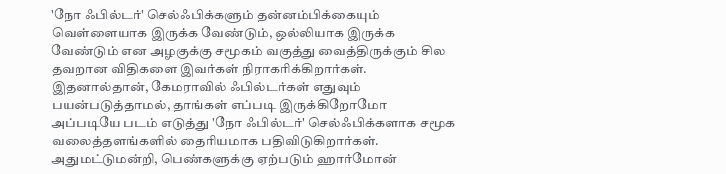'நோ ஃபில்டர்' செல்ஃபிக்களும் தன்னம்பிக்கையும்
வெள்ளையாக இருக்க வேண்டும், ஒல்லியாக இருக்க வேண்டும் என அழகுக்கு சமூகம் வகுத்து வைத்திருக்கும் சில தவறான விதிகளை இவர்கள் நிராகரிக்கிறார்கள். இதனால்தான், கேமராவில் ஃபில்டர்கள் எதுவும் பயன்படுத்தாமல், தாங்கள் எப்படி இருக்கிறோமோ அப்படியே படம் எடுத்து 'நோ ஃபில்டர்' செல்ஃபிக்களாக சமூக வலைத்தளங்களில் தைரியமாக பதிவிடுகிறார்கள்.
அதுமட்டுமன்றி, பெண்களுக்கு ஏற்படும் ஹார்மோன்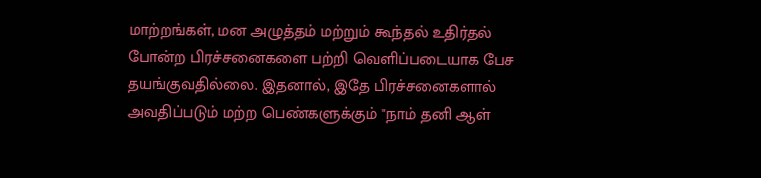மாற்றங்கள், மன அழுத்தம் மற்றும் கூந்தல் உதிர்தல் போன்ற பிரச்சனைகளை பற்றி வெளிப்படையாக பேச தயங்குவதில்லை. இதனால், இதே பிரச்சனைகளால் அவதிப்படும் மற்ற பெண்களுக்கும் "நாம் தனி ஆள்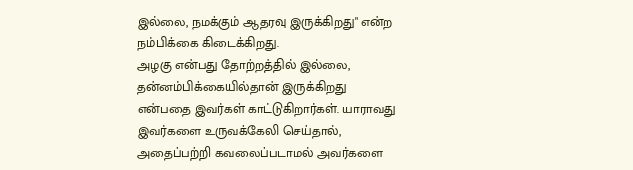இல்லை, நமக்கும் ஆதரவு இருக்கிறது" என்ற நம்பிக்கை கிடைக்கிறது.
அழகு என்பது தோற்றத்தில் இல்லை, தன்னம்பிக்கையில்தான் இருக்கிறது என்பதை இவர்கள் காட்டுகிறார்கள். யாராவது இவர்களை உருவக்கேலி செய்தால், அதைப்பற்றி கவலைப்படாமல் அவர்களை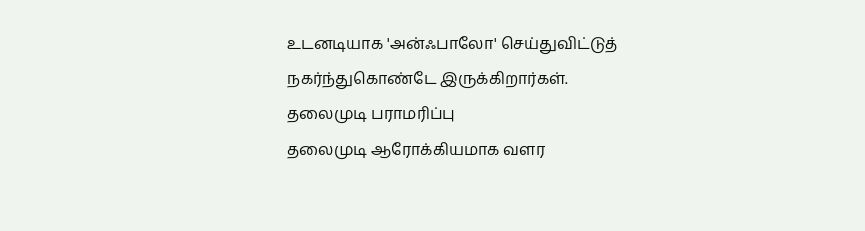உடனடியாக 'அன்ஃபாலோ' செய்துவிட்டுத் நகர்ந்துகொண்டே இருக்கிறார்கள்.
தலைமுடி பராமரிப்பு
தலைமுடி ஆரோக்கியமாக வளர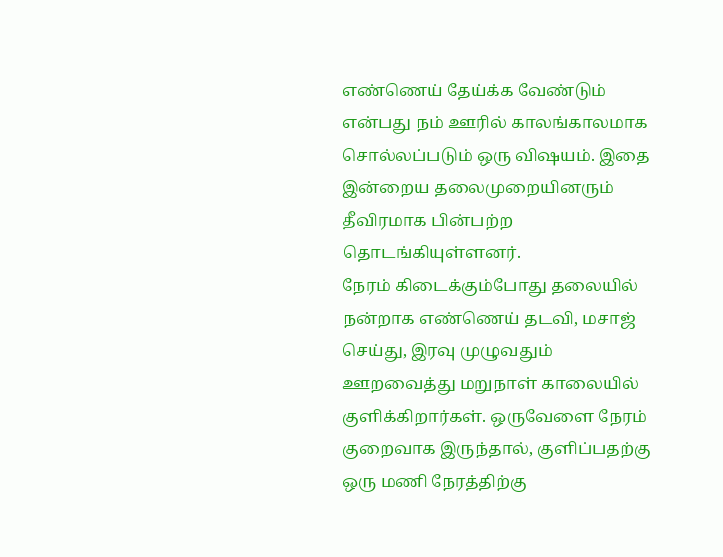எண்ணெய் தேய்க்க வேண்டும் என்பது நம் ஊரில் காலங்காலமாக சொல்லப்படும் ஒரு விஷயம். இதை இன்றைய தலைமுறையினரும் தீவிரமாக பின்பற்ற தொடங்கியுள்ளனர்.
நேரம் கிடைக்கும்போது தலையில் நன்றாக எண்ணெய் தடவி, மசாஜ் செய்து, இரவு முழுவதும் ஊறவைத்து மறுநாள் காலையில் குளிக்கிறார்கள். ஒருவேளை நேரம் குறைவாக இருந்தால், குளிப்பதற்கு ஒரு மணி நேரத்திற்கு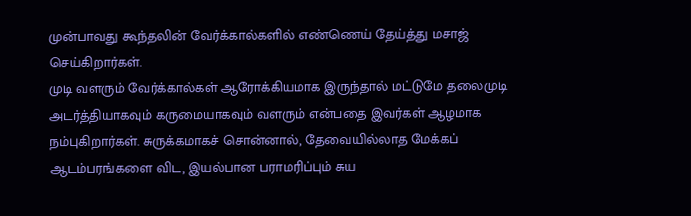முன்பாவது கூந்தலின் வேர்க்கால்களில் எண்ணெய் தேய்த்து மசாஜ் செய்கிறார்கள்.
முடி வளரும் வேர்க்கால்கள் ஆரோக்கியமாக இருந்தால் மட்டுமே தலைமுடி அடர்த்தியாகவும் கருமையாகவும் வளரும் என்பதை இவர்கள் ஆழமாக நம்புகிறார்கள். சுருக்கமாகச் சொன்னால், தேவையில்லாத மேக்கப் ஆடம்பரங்களை விட, இயல்பான பராமரிப்பும் சுய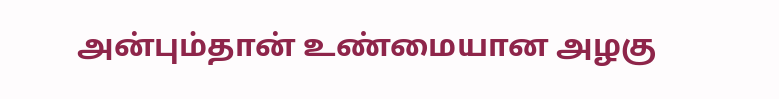அன்பும்தான் உண்மையான அழகு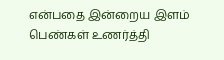என்பதை இன்றைய இளம் பெண்கள் உணர்த்தி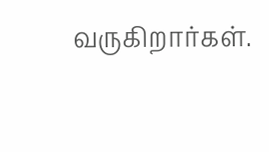வருகிறார்கள்.